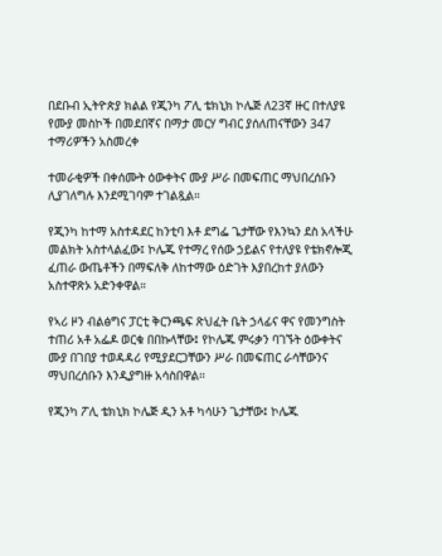በደቡብ ኢትዮጵያ ክልል የጂንካ ፖሊ ቴክኒክ ኮሌጅ ለ23ኛ ዙር በተለያዩ የሙያ መስኮች በመደበኛና በማታ መርሃ ግብር ያሰለጠናቸውን 347 ተማሪዎችን አስመረቀ

ተመራቂዎች በቀሰሙት ዕውቀትና ሙያ ሥራ በመፍጠር ማህበረሰቡን ሊያገለግሉ እንደሚገባም ተገልጿል።

የጂንካ ከተማ አስተዳደር ከንቲባ እቶ ደግፌ ጌታቸው የእንኳን ደስ አላችሁ መልክት አስተላልፈው፤ ኮሌጁ የተማረ የሰው ኃይልና የተለያዩ የቴክኖሎጂ ፈጠራ ውጤቶችን በማፍለቅ ለከተማው ዕድገት እያበረከተ ያለውን አስተዋጽኦ አድንቀዋል።

የኣሪ ዞን ብልፅግና ፓርቲ ቅርንጫፍ ጽህፈት ቤት ኃላፊና ዋና የመንግስት ተጠሪ አቶ አፌዶ ወርቁ በበኩላቸው፤ የኮሌጁ ምሩቃን ባገኙት ዕውቀትና ሙያ በገበያ ተወዳዳሪ የሚያደርጋቸውን ሥራ በመፍጠር ራሳቸውንና ማህበረሰቡን እንዲያግዙ አሳስበዋል፡፡

የጂንካ ፖሊ ቴክኒክ ኮሌጅ ዲን አቶ ካሳሁን ጌታቸው፤ ኮሌጁ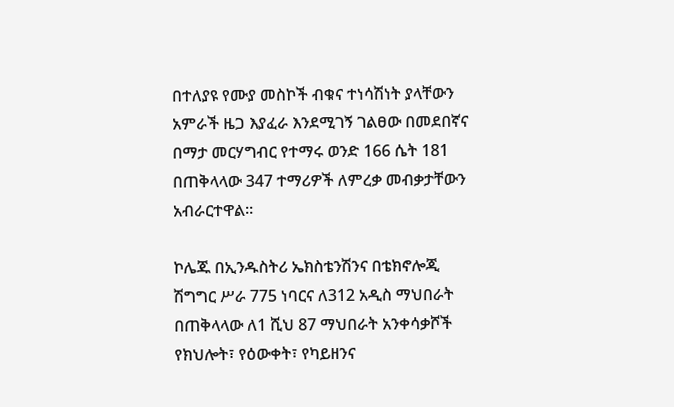በተለያዩ የሙያ መስኮች ብቁና ተነሳሽነት ያላቸውን አምራች ዜጋ እያፈራ እንደሚገኝ ገልፀው በመደበኛና በማታ መርሃግብር የተማሩ ወንድ 166 ሴት 181 በጠቅላላው 347 ተማሪዎች ለምረቃ መብቃታቸውን አብራርተዋል።

ኮሌጁ በኢንዱስትሪ ኤክስቴንሽንና በቴክኖሎጂ ሽግግር ሥራ 775 ነባርና ለ312 አዲስ ማህበራት በጠቅላላው ለ1 ሺህ 87 ማህበራት አንቀሳቃሾች የክህሎት፣ የዕውቀት፣ የካይዘንና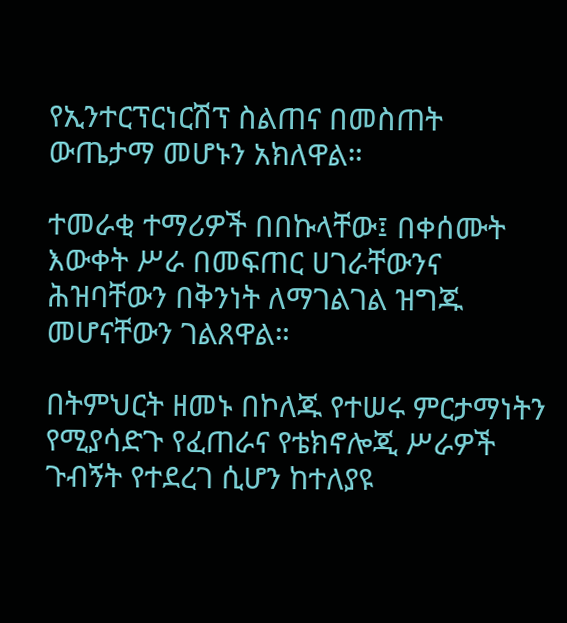የኢንተርፕርነርሽፕ ስልጠና በመስጠት ውጤታማ መሆኑን አክለዋል።

ተመራቂ ተማሪዎች በበኩላቸው፤ በቀሰሙት እውቀት ሥራ በመፍጠር ሀገራቸውንና ሕዝባቸውን በቅንነት ለማገልገል ዝግጁ መሆናቸውን ገልጸዋል።

በትምህርት ዘመኑ በኮለጁ የተሠሩ ምርታማነትን የሚያሳድጉ የፈጠራና የቴክኖሎጂ ሥራዎች ጉብኝት የተደረገ ሲሆን ከተለያዩ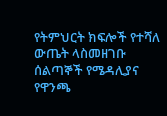የትምህርት ክፍሎች የተሻለ ውጤት ላስመዘገቡ ሰልጣኞች የሜዳሊያና የዋንጫ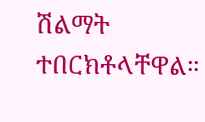ሽልማት ተበርክቶላቸዋል።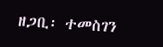ዘጋቢ፡ ተመስገን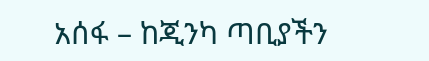አሰፋ – ከጂንካ ጣቢያችን